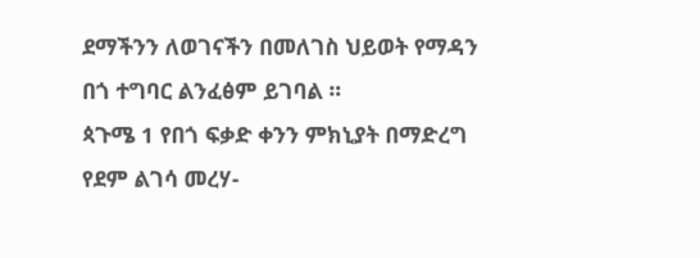ደማችንን ለወገናችን በመለገስ ህይወት የማዳን በጎ ተግባር ልንፈፅም ይገባል ።
ጳጉሜ 1 የበጎ ፍቃድ ቀንን ምክኒያት በማድረግ የደም ልገሳ መረሃ-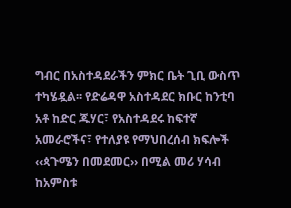ግብር በአስተዳደራችን ምክር ቤት ጊቢ ውስጥ ተካሄዷል፡፡ የድሬዳዋ አስተዳደር ክቡር ከንቲባ አቶ ከድር ጁሃር፣ የአስተዳደሩ ከፍተኛ አመራሮችና፣ የተለያዩ የማህበረሰብ ክፍሎች ‹‹ጳጉሜን በመደመር›› በሚል መሪ ሃሳብ ከአምስቱ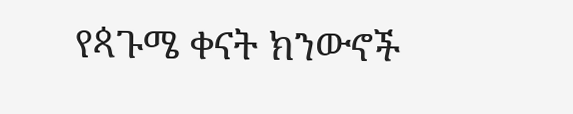የጳጉሜ ቀናት ክንውኖች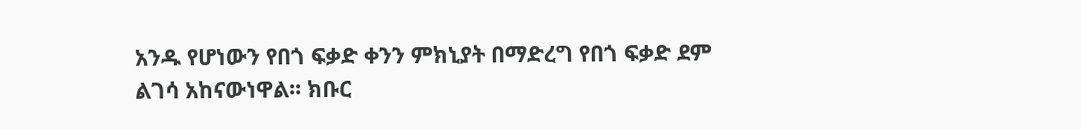አንዱ የሆነውን የበጎ ፍቃድ ቀንን ምክኒያት በማድረግ የበጎ ፍቃድ ደም ልገሳ አከናውነዋል፡፡ ክቡር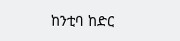ከንቲባ ከድር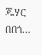ጁሃር በበጎ…